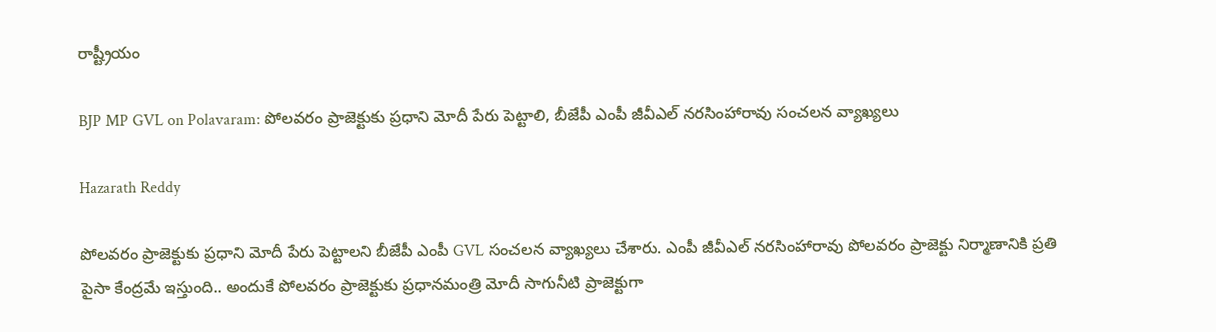రాష్ట్రీయం

BJP MP GVL on Polavaram: పోలవరం ప్రాజెక్టుకు ప్రధాని మోదీ పేరు పెట్టాలి, బీజేపీ ఎంపీ జీవీఎల్ నరసింహారావు సంచలన వ్యాఖ్యలు

Hazarath Reddy

పోలవరం ప్రాజెక్టుకు ప్రధాని మోదీ పేరు పెట్టాలని బీజేపీ ఎంపీ GVL సంచలన వ్యాఖ్యలు చేశారు. ఎంపీ జీవీఎల్ నరసింహారావు పోలవరం ప్రాజెక్టు నిర్మాణానికి ప్రతి పైసా కేంద్రమే ఇస్తుంది.. అందుకే పోలవరం ప్రాజెక్టుకు ప్రధానమంత్రి మోదీ సాగునీటి ప్రాజెక్టుగా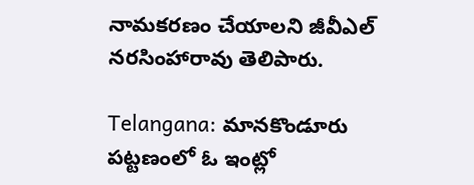నామకరణం చేయాలని జీవీఎల్ నరసింహారావు తెలిపారు.

Telangana: మానకొండూరు పట్టణంలో ఓ ఇంట్లో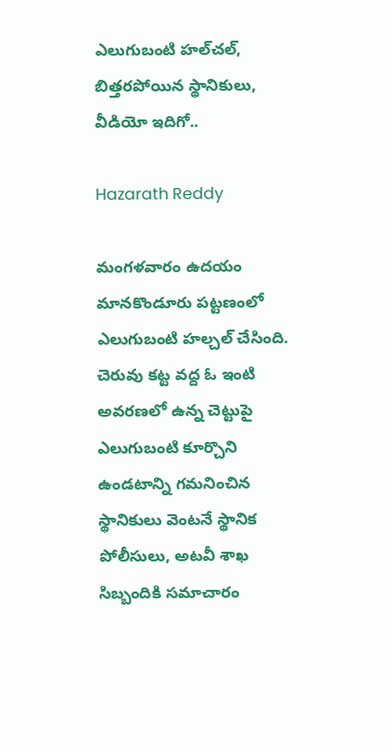ఎలుగుబంటి హల్‌చల్, బిత్తరపోయిన స్థానికులు, వీడియో ఇదిగో..

Hazarath Reddy

మంగళవారం ఉదయం మానకొండూరు పట్టణంలో ఎలుగుబంటి హల్చల్ చేసింది. చెరువు కట్ట వద్ద ఓ ఇంటి అవరణలో ఉన్న చెట్టుపై ఎలుగుబంటి కూర్చొని ఉండటాన్ని గమనించిన స్థానికులు వెంటనే స్థానిక పోలీసులు, అటవీ శాఖ సిబ్బందికి సమాచారం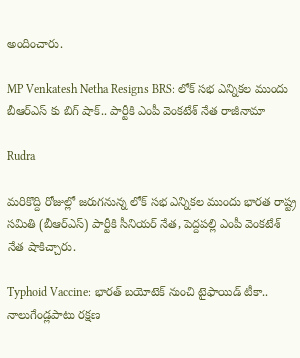అందించారు.

MP Venkatesh Netha Resigns BRS: లోక్ సభ ఎన్నికల ముందు బీఆర్ఎస్ కు బిగ్ షాక్.. పార్టీకి ఎంపీ వెంకటేశ్ నేత రాజీనామా

Rudra

మరికొద్ది రోజుల్లో జరుగనున్న లోక్ సభ ఎన్నికల ముందు భారత రాష్ట్ర సమితి (బీఆర్ఎస్) పార్టీకి సీనియర్ నేత, పెద్దపల్లి ఎంపీ వెంకటేశ్ నేత షాకిచ్చారు.

Typhoid Vaccine: భారత్‌ బయోటెక్‌ నుంచి టైఫాయిడ్‌ టీకా.. నాలుగేండ్లపాటు రక్షణ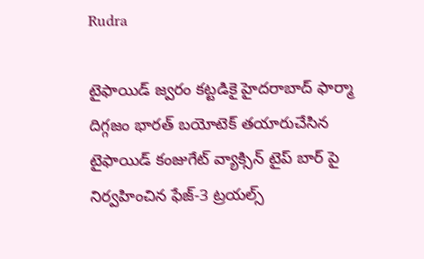Rudra

టైఫాయిడ్‌ జ్వరం కట్టడికై హైదరాబాద్‌ ఫార్మా దిగ్గజం భారత్‌ బయోటెక్‌ తయారుచేసిన టైఫాయిడ్‌ కంజుగేట్‌ వ్యాక్సిన్‌ టైప్‌ బార్‌ పై నిర్వహించిన ఫేజ్‌-3 ట్రయల్స్‌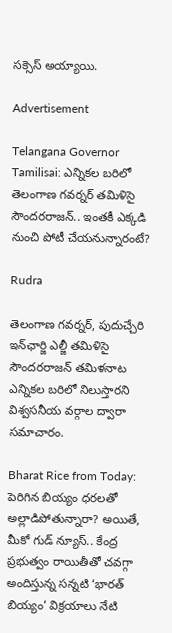సక్సెస్ అయ్యాయి.

Advertisement

Telangana Governor Tamilisai: ఎన్నికల బరిలో తెలంగాణ గవర్నర్ తమిళిసై సౌందరరాజన్‌.. ఇంతకీ ఎక్కడి నుంచి పోటీ చేయనున్నారంటే?

Rudra

తెలంగాణ గవర్నర్, పుదుచ్చేరి ఇన్‌ఛార్జి ఎల్జీ తమిళిసై సౌందరరాజన్‌ తమిళనాట ఎన్నికల బరిలో నిలుస్తారని విశ్వసనీయ వర్గాల ద్వారా సమాచారం.

Bharat Rice from Today: పెరిగిన బియ్యం ధరలతో అల్లాడిపోతున్నారా? అయితే, మీకో గుడ్ న్యూస్.. కేంద్ర ప్రభుత్వం రాయితీతో చవగ్గా అందిస్తున్న సన్నటి ‘భారత్‌ బియ్యం’ విక్రయాలు నేటి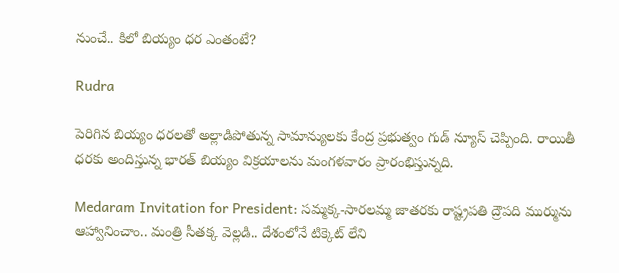నుంచే.. కిలో బియ్యం ధర ఎంతంటే?

Rudra

పెరిగిన బియ్యం ధరలతో అల్లాడిపోతున్న సామాన్యులకు కేంద్ర ప్రభుత్వం గుడ్ న్యూస్ చెప్పింది. రాయితీ ధరకు అందిస్తున్న భారత్‌ బియ్యం విక్రయాలను మంగళవారం ప్రారంభిస్తున్నది.

Medaram Invitation for President: సమ్మక్క-సారలమ్మ జాతరకు రాష్ట్రపతి ద్రౌపది ముర్మును ఆహ్వానించాం.. మంత్రి సీతక్క వెల్లడి.. దేశంలోనే టిక్కెట్ లేని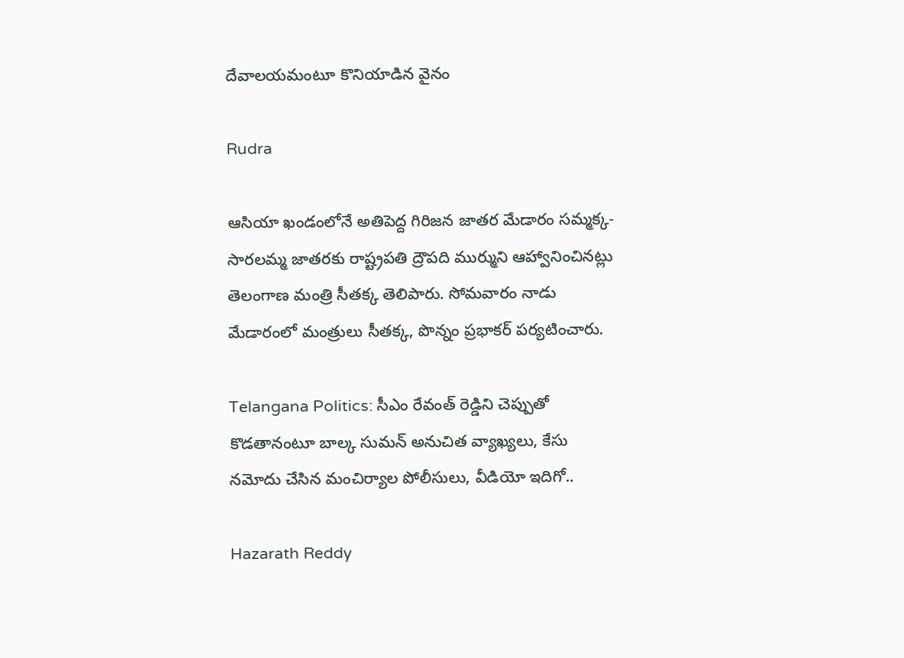దేవాలయమంటూ కొనియాడిన వైనం

Rudra

ఆసియా ఖండంలోనే అతిపెద్ద గిరిజన జాతర మేడారం సమ్మక్క-సారలమ్మ జాతరకు రాష్ట్రపతి ద్రౌపది ముర్ముని ఆహ్వానించినట్లు తెలంగాణ మంత్రి సీతక్క తెలిపారు. సోమవారం నాడు మేడారంలో మంత్రులు సీతక్క, పొన్నం ప్రభాకర్ పర్యటించారు.

Telangana Politics: సీఎం రేవంత్ రెడ్డిని చెప్పుతో కొడతానంటూ బాల్క సుమన్ అనుచిత వ్యాఖ్యలు, కేసు నమోదు చేసిన మంచిర్యాల పోలీసులు, వీడియో ఇదిగో..

Hazarath Reddy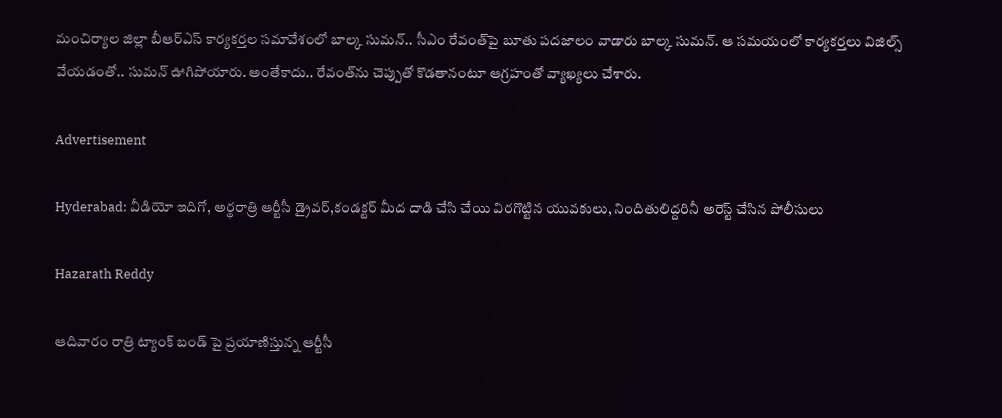మంచిర్యాల జిల్లా బీఆర్‌ఎస్‌ కార్యకర్తల సమావేశంలో బాల్క సుమన్.. సీఎం రేవంత్‌పై బూతు పదజాలం వాడారు బాల్క సుమన్‌. ఆ సమయంలో కార్యకర్తలు విజిల్స్‌ వేయడంతో.. సుమన్‌ ఊగిపోయారు. అంతేకాదు.. రేవంత్‌ను చెప్పుతో కొడతానంటూ ఆగ్రహంతో వ్యాఖ్యలు చేశారు.

Advertisement

Hyderabad: వీడియో ఇదిగో, అర్థరాత్రి ఆర్టీసీ డ్రైవర్,కండక్టర్ మీద దాడి చేసి చేయి విరగొట్టిన యువకులు, నిందితులిద్దరినీ అరెస్ట్ చేసిన పోలీసులు

Hazarath Reddy

ఆదివారం రాత్రి ట్యాంక్ బండ్ పై ప్రయాణిస్తున్న ఆర్టీసీ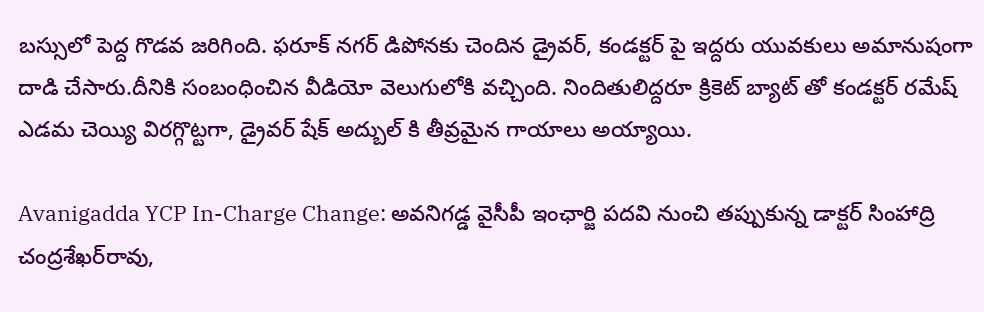బస్సులో పెద్ద గొడవ జరిగింది. ఫరూక్ నగర్ డిపోనకు చెందిన డ్రైవర్, కండక్టర్ పై ఇద్దరు యువకులు అమానుషంగా దాడి చేసారు.దీనికి సంబంధించిన వీడియో వెలుగులోకి వచ్చింది. నిందితులిద్దరూ క్రికెట్ బ్యాట్ తో కండక్టర్ రమేష్ ఎడమ చెయ్యి విరగ్గొట్టగా, డ్రైవర్ షేక్ అద్బుల్ కి తీవ్రమైన గాయాలు అయ్యాయి.

Avanigadda YCP In-Charge Change: అవనిగడ్డ వైసీపీ ఇంఛార్జి పదవి నుంచి తప్పుకున్న డాక్టర్‌ సింహాద్రి చంద్రశేఖర్‌రావు,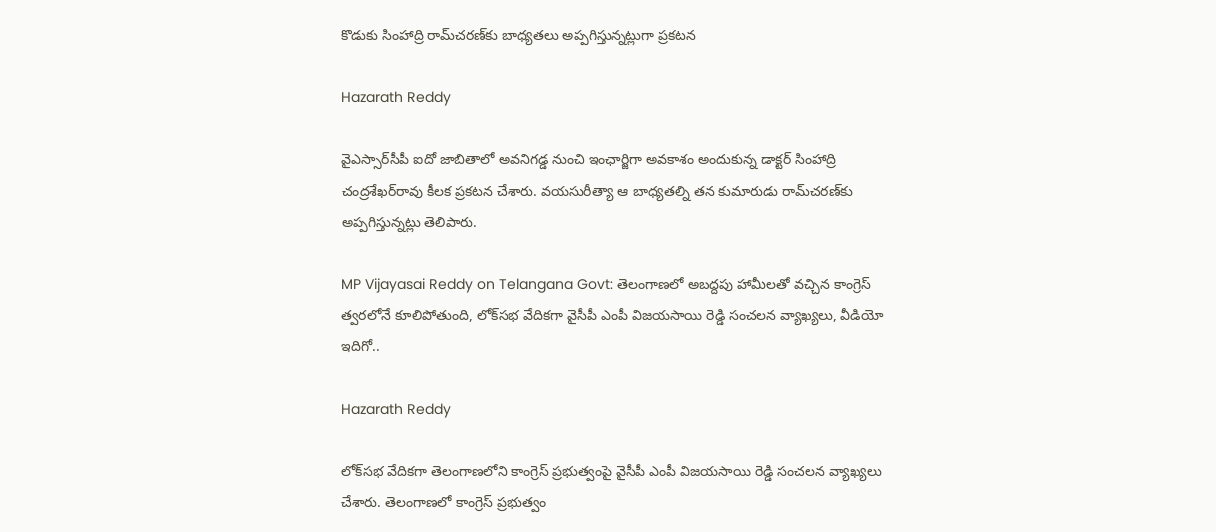కొడుకు సింహాద్రి రామ్‌చరణ్‌‌కు బాధ్యతలు అప్పగిస్తున్నట్లుగా ప్రకటన

Hazarath Reddy

వైఎస్సార్‌సీపీ ఐదో జాబితాలో అవనిగడ్డ నుంచి ఇంఛార్జిగా అవకాశం అందుకున్న డాక్టర్‌ సింహాద్రి చంద్రశేఖర్‌రావు కీలక ప్రకటన చేశారు. వయసురీత్యా ఆ బాధ్యతల్ని తన కుమారుడు రామ్‌చరణ్‌కు అప్పగిస్తున్నట్లు తెలిపారు.

MP Vijayasai Reddy on Telangana Govt: తెలంగాణలో అబద్దపు హామీలతో వచ్చిన కాంగ్రెస్ త్వరలోనే కూలిపోతుంది, లోక్‌సభ వేదికగా వైసీపీ ఎంపీ విజయసాయి రెడ్డి సంచలన వ్యాఖ్యలు, వీడియో ఇదిగో..

Hazarath Reddy

లోక్‌సభ వేదికగా తెలంగాణలోని కాంగ్రెస్‌ ప్రభుత్వంపై వైసీపీ ఎంపీ విజయసాయి రెడ్డి సంచలన వ్యాఖ్యలు చేశారు. తెలంగాణలో కాంగ్రెస్‌ ప్రభుత్వం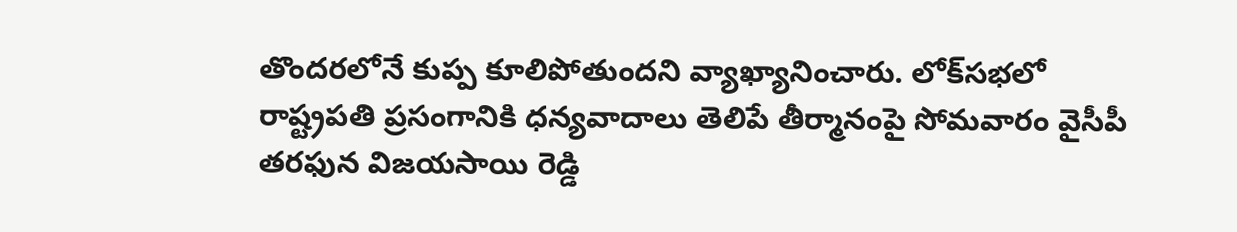తొందరలోనే కుప్ప కూలిపోతుందని వ్యాఖ్యానించారు. లోక్‌సభలో రాష్ట్రపతి ప్రసంగానికి ధన్యవాదాలు తెలిపే తీర్మానంపై సోమవారం వైసీపీ తరఫున విజయసాయి రెడ్డి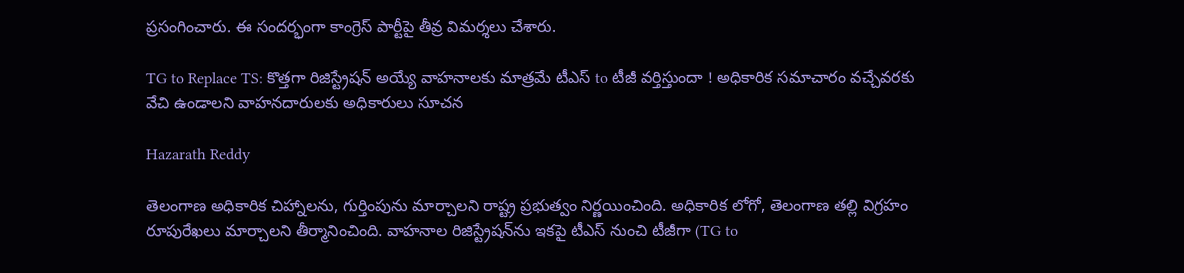ప్రసంగించారు. ఈ సందర్భంగా కాంగ్రెస్‌ పార్టీపై తీవ్ర విమర్శలు చేశారు.

TG to Replace TS: కొత్తగా రిజిస్ట్రేషన్‌ అయ్యే వాహనాలకు మాత్రమే టీఎస్ to టీజీ వర్తిస్తుందా ! అధికారిక సమాచారం వచ్చేవరకు వేచి ఉండాలని వాహనదారులకు అధికారులు సూచన

Hazarath Reddy

తెలంగాణ అధికారిక చిహ్నాలను, గుర్తింపును మార్చాలని రాష్ట్ర ప్రభుత్వం నిర్ణయించింది. అధికారిక లోగో, తెలంగాణ తల్లి విగ్రహం రూపురేఖలు మార్చాలని తీర్మానించింది. వాహనాల రిజిస్ట్రేషన్‌ను ఇకపై టీఎస్‌ నుంచి టీజీగా (TG to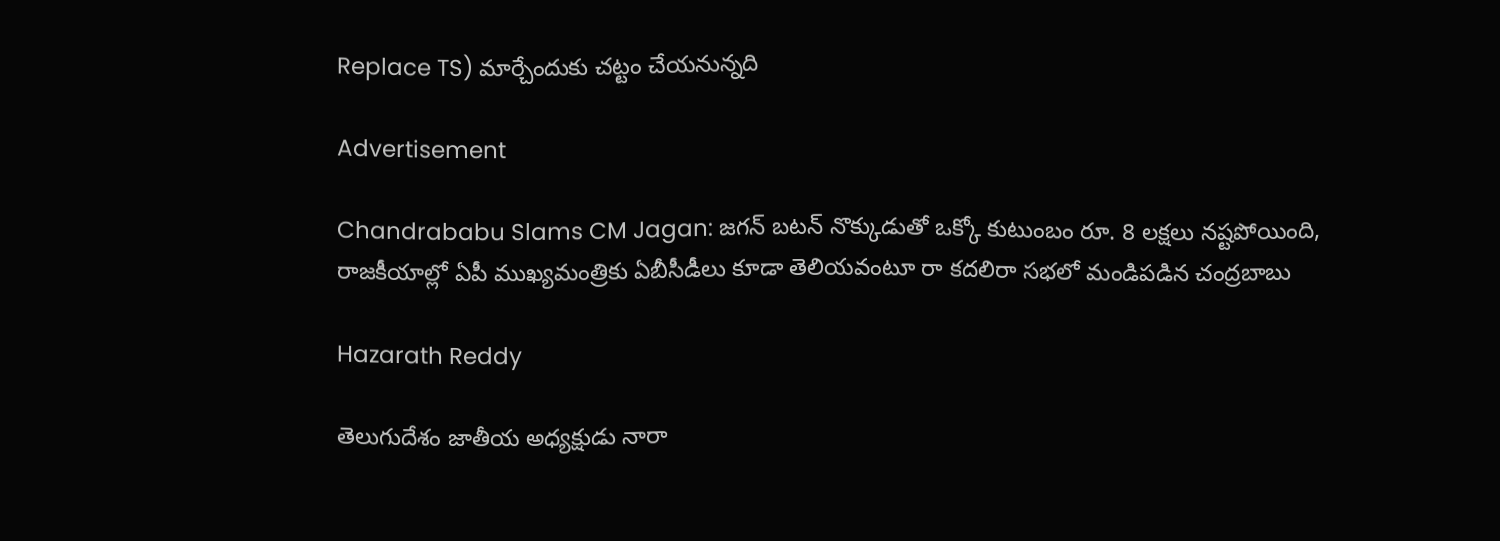Replace TS) మార్చేందుకు చట్టం చేయనున్నది

Advertisement

Chandrababu Slams CM Jagan: జగన్‌ బటన్‌ నొక్కుడుతో ఒక్కో కుటుంబం రూ. 8 లక్షలు నష్టపోయింది, రాజకీయాల్లో ఏపీ ముఖ్యమంత్రికు ఏబీసీడీలు కూడా తెలియవంటూ రా కదలిరా సభలో మండిపడిన చంద్రబాబు

Hazarath Reddy

తెలుగుదేశం జాతీయ అధ్యక్షుడు నారా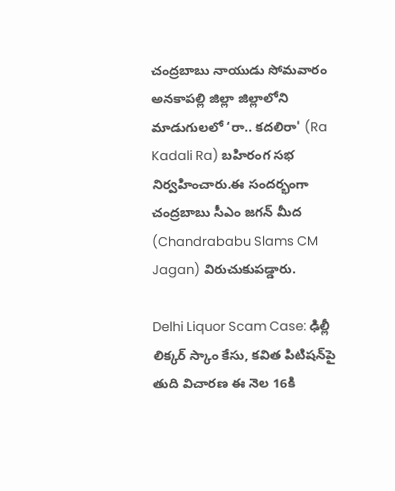చంద్రబాబు నాయుడు సోమవారం అనకాపల్లి జిల్లా జిల్లాలోని మాడుగులలో ‘రా.. కదలిరా' (Ra Kadali Ra) బహిరంగ సభ నిర్వహించారు.ఈ సందర్భంగా చంద్రబాబు సీఎం జగన్ మీద (Chandrababu Slams CM Jagan) విరుచుకుపడ్డారు.

Delhi Liquor Scam Case: ఢిల్లీ లిక్కర్‌ స్కాం కేసు, కవిత పిటిషన్‌పై తుది విచారణ ఈ నెల 16కి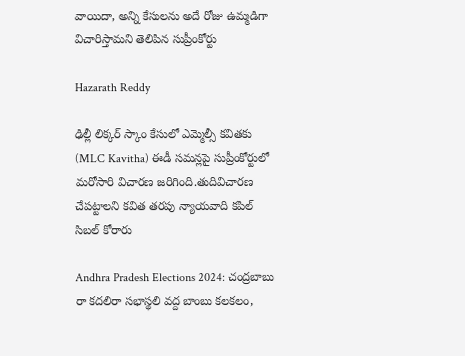వాయిదా, అన్ని కేసులను అదే రోజు ఉమ్మడిగా విచారిస్తామని తెలిపిన సుప్రీంకోర్టు

Hazarath Reddy

ఢిల్లీ లిక్కర్‌ స్కాం కేసులో ఎమ్మెల్సీ కవితకు (MLC Kavitha) ఈడీ సమన్లపై సుప్రీంకోర్టులో మరోసారి విచారణ జరిగింది.తుదివిచారణ చేపట్టాలని కవిత తరపు న్యాయవాది కపిల్‌ సిబల్‌ కోరారు

Andhra Pradesh Elections 2024: చంద్రబాబు రా కదలిరా సభాస్థలి వద్ద బాంబు కలకలం,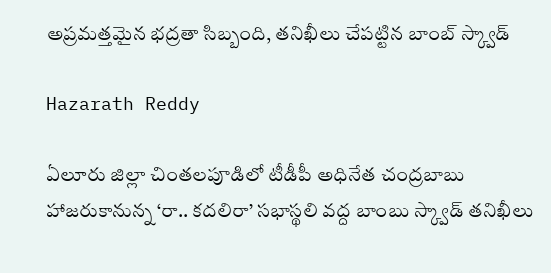అప్రమత్తమైన భద్రతా సిబ్బంది, తనిఖీలు చేపట్టిన బాంబ్ స్క్వాడ్‌

Hazarath Reddy

ఏలూరు జిల్లా చింతలపూడిలో టీడీపీ అధినేత చంద్రబాబు హాజరుకానున్న ‘రా.. కదలిరా’ సభాస్థలి వద్ద బాంబు స్క్వాడ్‌ తనిఖీలు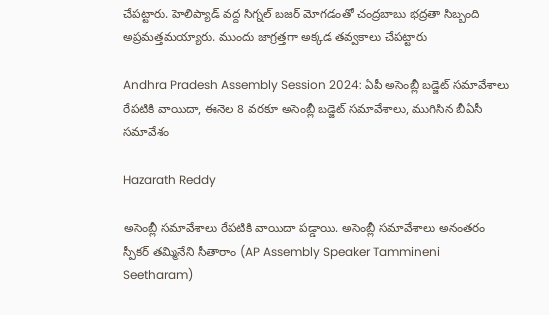చేపట్టారు. హెలిప్యాడ్‌ వద్ద సిగ్నల్‌ బజర్‌ మోగడంతో చంద్రబాబు భద్రతా సిబ్బంది అప్రమత్తమయ్యారు. ముందు జాగ్రత్తగా అక్కడ తవ్వకాలు చేపట్టారు

Andhra Pradesh Assembly Session 2024: ఏపీ అసెంబ్లీ బడ్జెట్‌ సమావేశాలు రేపటికి వాయిదా, ఈనెల 8 వరకూ అసెంబ్లీ బడ్జెట్‌ సమావేశాలు, ముగిసిన బీఏసీ సమావేశం

Hazarath Reddy

అసెంబ్లీ సమావేశాలు రేపటికి వాయిదా పడ్డాయి. అసెంబ్లీ సమావేశాలు అనంతరం స్పీకర్ తమ్మినేని సీతారాం (AP Assembly Speaker Tammineni Seetharam)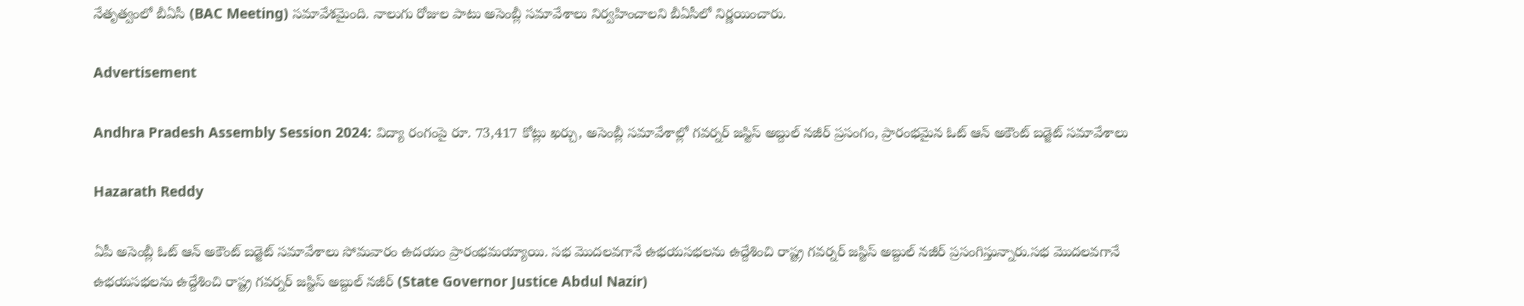నేతృత్వంలో బీఏసీ (BAC Meeting) సమావేశమైంది. నాలుగు రోజుల పాటు అసెంబ్లీ సమావేశాలు నిర్వహించాలని బీఏసీలో నిర్ణయించారు.

Advertisement

Andhra Pradesh Assembly Session 2024: విద్యా రంగంపై రూ. 73,417 కోట్లు ఖర్చు, అసెంబ్లీ సమావేశాల్లో గవర్నర్ జస్టిస్ అబ్దుల్ నజీర్ ప్రసంగం, ప్రారంభమైన ఓట్‌ ఆన్‌ అకౌంట్‌ బడ్జెట్‌ సమావేశాలు

Hazarath Reddy

ఏపీ అసెంబ్లీ ఓట్‌ ఆన్‌ అకౌంట్‌ బడ్జెట్‌ సమావేశాలు సోమవారం ఉదయం ప్రారంభమయ్యాయి. సభ మొదలవగానే ఉభయసభలను ఉద్దేశించి రాష్ట్ర గవర్నర్ జస్టిస్ అబ్దుల్ నజీర్ ప్రసంగిస్తున్నారు.సభ మొదలవగానే ఉభయసభలను ఉద్దేశించి రాష్ట్ర గవర్నర్ జస్టిస్ అబ్దుల్ నజీర్ (State Governor Justice Abdul Nazir)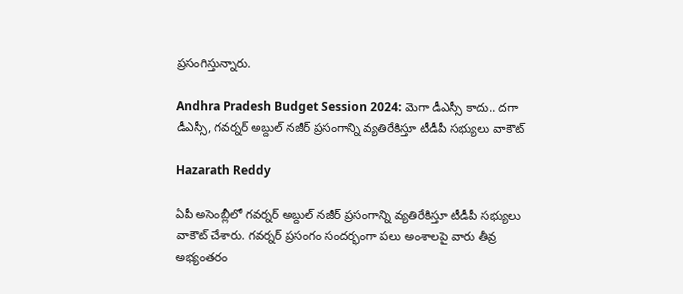ప్రసంగిస్తున్నారు.

Andhra Pradesh Budget Session 2024: మెగా డీఎస్సీ కాదు.. దగా డీఎస్సీ, గవర్నర్ అబ్దుల్ నజీర్ ప్రసంగాన్ని వ్యతిరేకిస్తూ టీడీపీ సభ్యులు వాకౌట్

Hazarath Reddy

ఏపీ అసెంబ్లీలో గవర్నర్ అబ్దుల్ నజీర్ ప్రసంగాన్ని వ్యతిరేకిస్తూ టీడీపీ సభ్యులు వాకౌట్ చేశారు. గవర్నర్ ప్రసంగం సందర్భంగా పలు అంశాలపై వారు తీవ్ర అభ్యంతరం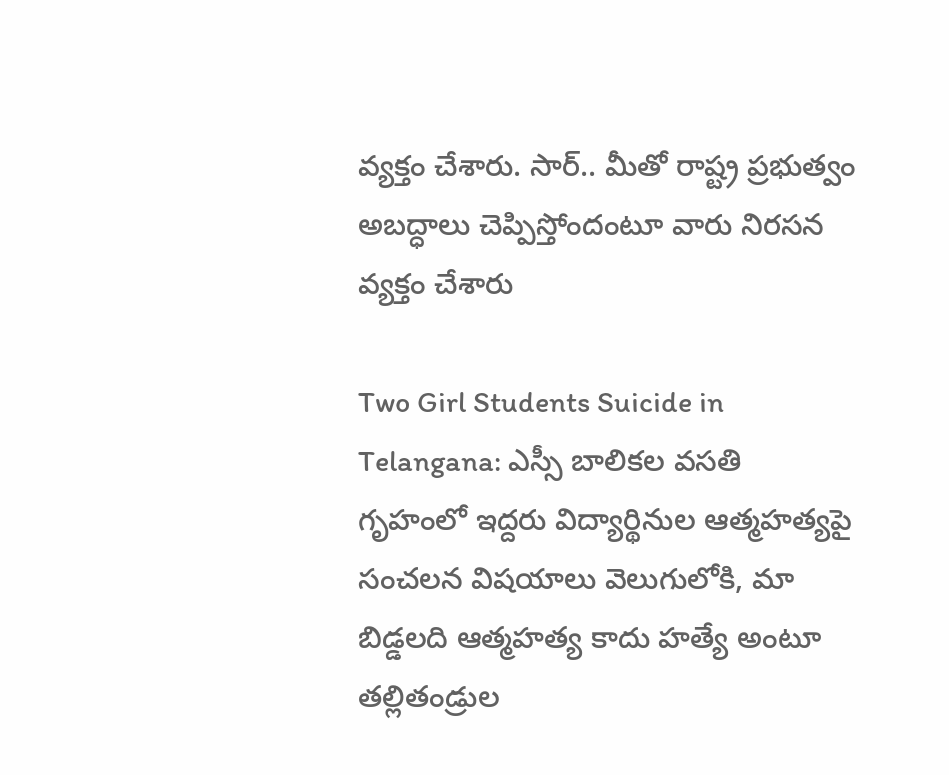వ్యక్తం చేశారు. సార్.. మీతో రాష్ట్ర ప్రభుత్వం అబద్ధాలు చెప్పిస్తోందంటూ వారు నిరసన వ్యక్తం చేశారు

Two Girl Students Suicide in Telangana: ఎస్సీ బాలికల వసతి గృహంలో ఇద్దరు విద్యార్థినుల ఆత్మహత్యపై సంచలన విషయాలు వెలుగులోకి, మా బిడ్డలది ఆత్మహత్య కాదు హత్యే అంటూ తల్లితండ్రుల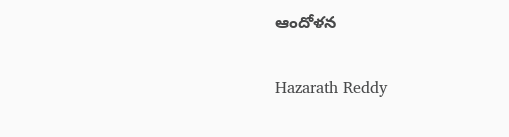ఆందోళన

Hazarath Reddy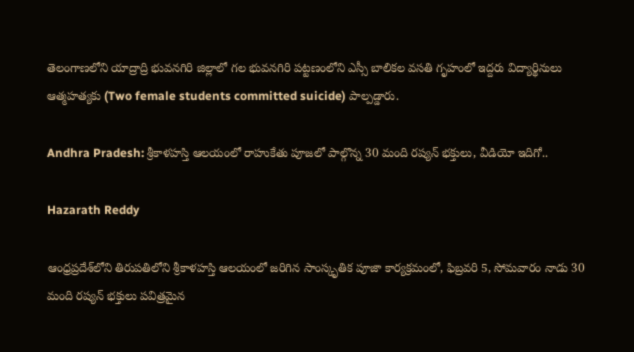తెలంగాణలోని యాద్రాద్రి భువనగిరి జిల్లాలో గల భువనగిరి పట్టణంలోని ఎస్సీ బాలికల వసతి గృహంలో ఇద్దరు విద్యార్థినులు ఆత్మహత్యకు (Two female students committed suicide) పాల్పడ్డారు.

Andhra Pradesh: శ్రీకాళహస్తి ఆలయంలో రాహుకేతు పూజలో పాల్గొన్న 30 మంది రష్యన్ భక్తులు, వీడియో ఇదిగో..

Hazarath Reddy

ఆంధ్రప్రదేశ్‌లోని తిరుపతిలోని శ్రీకాళహస్తి ఆలయంలో జరిగిన సాంస్కృతిక పూజా కార్యక్రమంలో, ఫిబ్రవరి 5, సోమవారం నాడు 30 మంది రష్యన్ భక్తులు పవిత్రమైన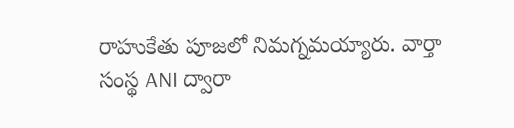రాహుకేతు పూజలో నిమగ్నమయ్యారు. వార్తా సంస్థ ANI ద్వారా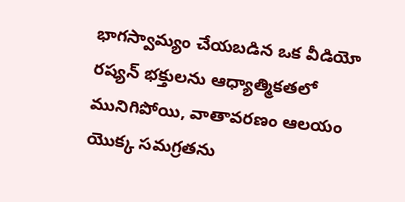భాగస్వామ్యం చేయబడిన ఒక వీడియో రష్యన్ భక్తులను ఆధ్యాత్మికతలో మునిగిపోయి, వాతావరణం ఆలయం యొక్క సమగ్రతను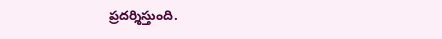ప్రదర్శిస్తుంది.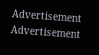Advertisement
Advertisement